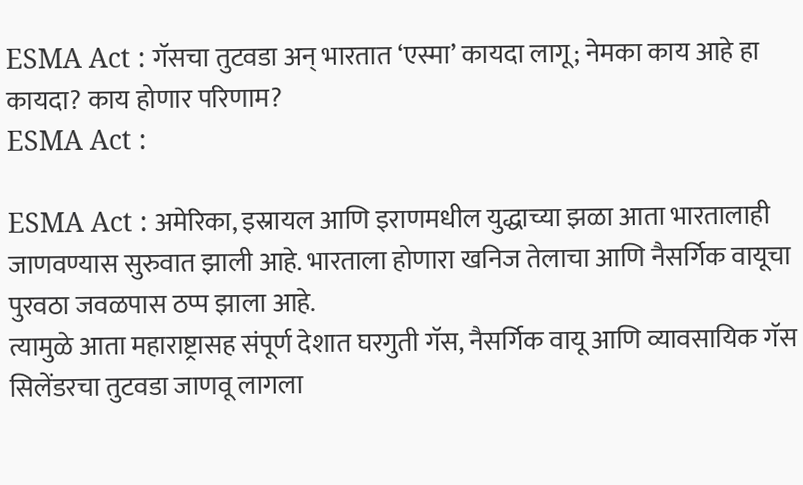ESMA Act : गॅसचा तुटवडा अन् भारतात ‘एस्मा’ कायदा लागू; नेमका काय आहे हा कायदा? काय होणार परिणाम?
ESMA Act :

ESMA Act : अमेरिका, इस्रायल आणि इराणमधील युद्धाच्या झळा आता भारतालाही जाणवण्यास सुरुवात झाली आहे. भारताला होणारा खनिज तेलाचा आणि नैसर्गिक वायूचा पुरवठा जवळपास ठप्प झाला आहे.
त्यामुळे आता महाराष्ट्रासह संपूर्ण देशात घरगुती गॅस, नैसर्गिक वायू आणि व्यावसायिक गॅस सिलेंडरचा तुटवडा जाणवू लागला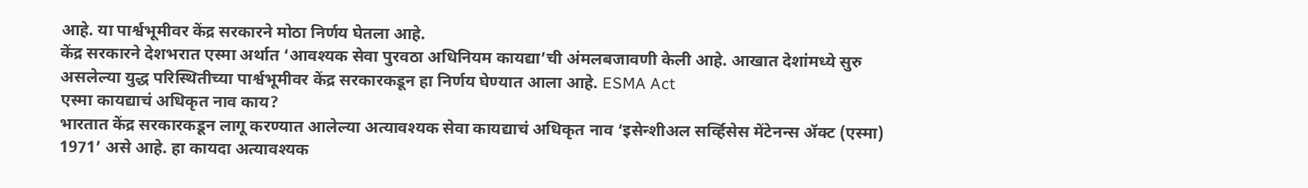आहे. या पार्श्वभूमीवर केंद्र सरकारने मोठा निर्णय घेतला आहे.
केंद्र सरकारने देशभरात एस्मा अर्थात ‘आवश्यक सेवा पुरवठा अधिनियम कायद्या’ची अंमलबजावणी केली आहे. आखात देशांमध्ये सुरु असलेल्या युद्ध परिस्थितीच्या पार्श्वभूमीवर केंद्र सरकारकडून हा निर्णय घेण्यात आला आहे. ESMA Act
एस्मा कायद्याचं अधिकृत नाव काय?
भारतात केंद्र सरकारकडून लागू करण्यात आलेल्या अत्यावश्यक सेवा कायद्याचं अधिकृत नाव ‘इसेन्शीअल सर्व्हिसेस मेंटेनन्स ॲक्ट (एस्मा) 1971’ असे आहे. हा कायदा अत्यावश्यक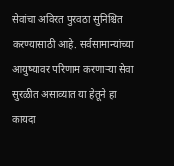सेवांचा अविरत पुरवठा सुनिश्चित करण्यासाठी आहे. सर्वसामान्यांच्या आयुष्यावर परिणाम करणाऱ्या सेवा सुरळीत असाव्यात या हेतूने हा कायदा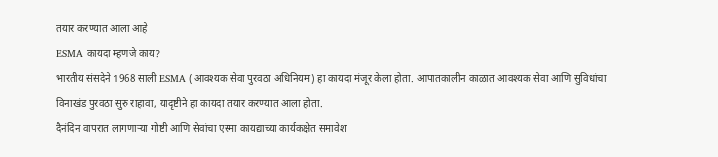तयार करण्यात आला आहे
ESMA कायदा म्हणजे काय?
भारतीय संसदेने 1968 साली ESMA (आवश्यक सेवा पुरवठा अधिनियम) हा कायदा मंजूर केला होता. आपातकालीन काळात आवश्यक सेवा आणि सुविधांचा विनाखंड पुरवठा सुरु राहावा, यादृष्टीने हा कायदा तयार करण्यात आला होता.
दैनंदिन वापरात लागणाऱ्या गोष्टी आणि सेवांचा एस्मा कायद्याच्या कार्यकक्षेत समावेश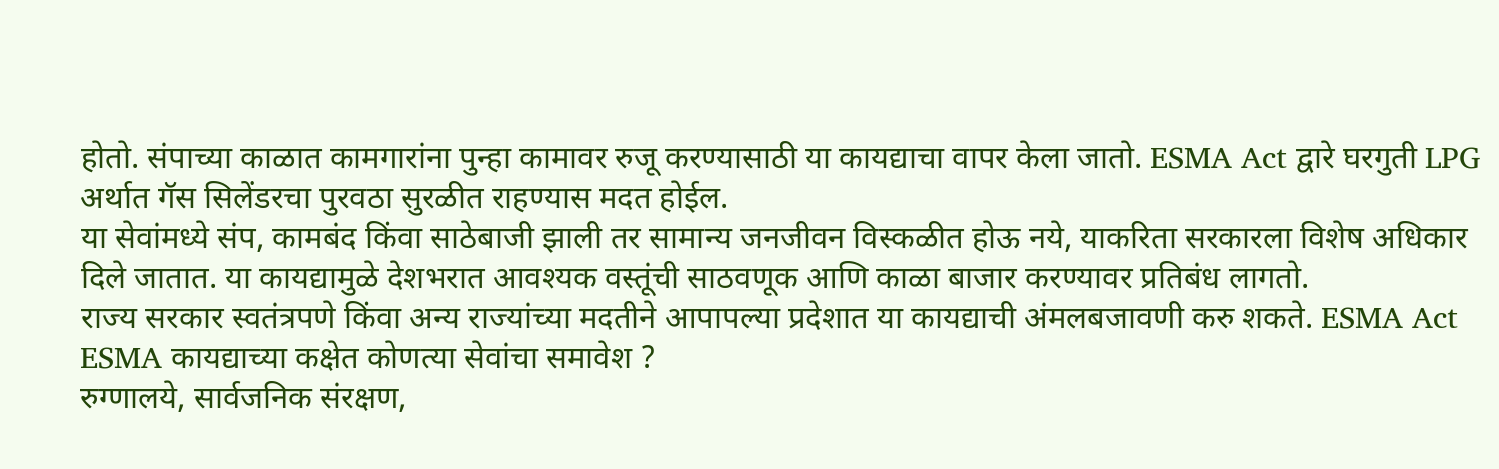होतो. संपाच्या काळात कामगारांना पुन्हा कामावर रुजू करण्यासाठी या कायद्याचा वापर केला जातो. ESMA Act द्वारे घरगुती LPG अर्थात गॅस सिलेंडरचा पुरवठा सुरळीत राहण्यास मदत होईल.
या सेवांमध्ये संप, कामबंद किंवा साठेबाजी झाली तर सामान्य जनजीवन विस्कळीत होऊ नये, याकरिता सरकारला विशेष अधिकार दिले जातात. या कायद्यामुळे देशभरात आवश्यक वस्तूंची साठवणूक आणि काळा बाजार करण्यावर प्रतिबंध लागतो.
राज्य सरकार स्वतंत्रपणे किंवा अन्य राज्यांच्या मदतीने आपापल्या प्रदेशात या कायद्याची अंमलबजावणी करु शकते. ESMA Act
ESMA कायद्याच्या कक्षेत कोणत्या सेवांचा समावेश ?
रुग्णालये, सार्वजनिक संरक्षण,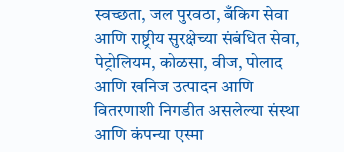स्वच्छता, जल पुरवठा, बँकिग सेवा आणि राष्ट्रीय सुरक्षेच्या संबंधित सेवा, पेट्रोलियम, कोळसा, वीज, पोलाद आणि खनिज उत्पादन आणि वितरणाशी निगडीत असलेल्या संस्था आणि कंपन्या एस्मा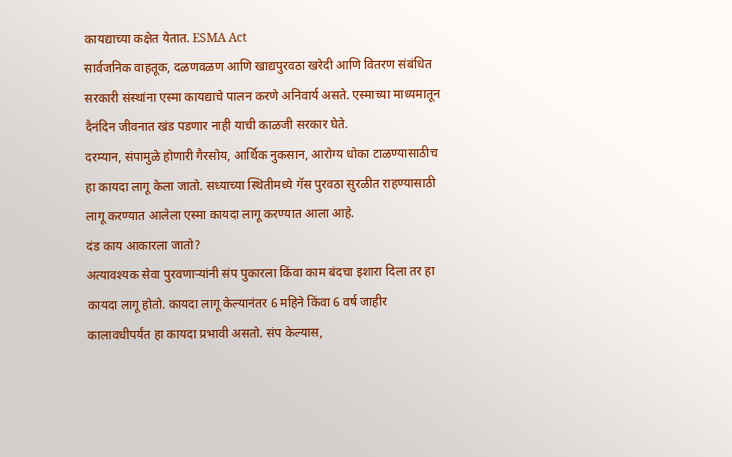कायद्याच्या कक्षेत येतात. ESMA Act
सार्वजनिक वाहतूक, दळणवळण आणि खाद्यपुरवठा खरेदी आणि वितरण संबंधित सरकारी संस्थांना एस्मा कायद्याचे पालन करणे अनिवार्य असते. एस्माच्या माध्यमातून दैनंदिन जीवनात खंड पडणार नाही याची काळजी सरकार घेते.
दरम्यान, संपामुळे होणारी गैरसोय, आर्थिक नुकसान, आरोग्य धोका टाळण्यासाठीच हा कायदा लागू केला जातो. सध्याच्या स्थितीमध्ये गॅस पुरवठा सुरळीत राहण्यासाठी लागू करण्यात आलेला एस्मा कायदा लागू करण्यात आला आहे.
दंड काय आकारला जातो?
अत्यावश्यक सेवा पुरवणाऱ्यांनी संप पुकारला किंवा काम बंदचा इशारा दिला तर हा कायदा लागू होतो. कायदा लागू केल्यानंतर 6 महिने किंवा 6 वर्ष जाहीर कालावधीपर्यंत हा कायदा प्रभावी असतो. संप केल्यास,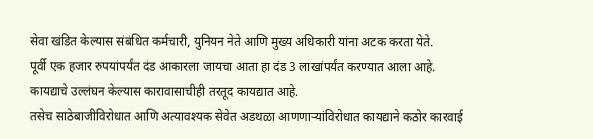सेवा खंडित केल्यास संबंधित कर्मचारी, युनियन नेते आणि मुख्य अधिकारी यांना अटक करता येते.
पूर्वी एक हजार रुपयांपर्यंत दंड आकारला जायचा आता हा दंड 3 लाखांपर्यंत करण्यात आला आहे. कायद्याचे उल्लंघन केल्यास कारावासाचीही तरतूद कायद्यात आहे.
तसेच साठेबाजीविरोधात आणि अत्यावश्यक सेवेत अडथळा आणणाऱ्यांविरोधात कायद्याने कठोर कारवाई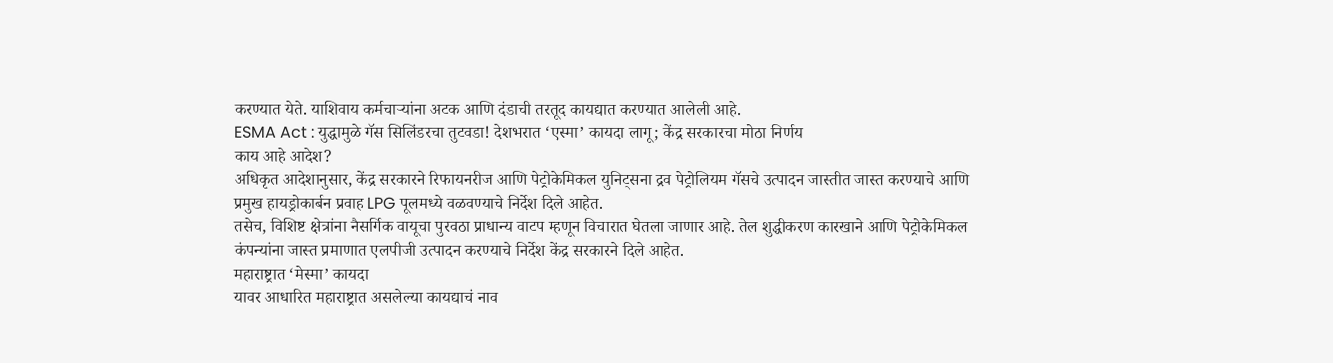करण्यात येते. याशिवाय कर्मचाऱ्यांना अटक आणि दंडाची तरतूद कायद्यात करण्यात आलेली आहे.
ESMA Act : युद्धामुळे गॅस सिलिंडरचा तुटवडा! देशभरात ‘एस्मा’ कायदा लागू; केंद्र सरकारचा मोठा निर्णय
काय आहे आदेश?
अधिकृत आदेशानुसार, केंद्र सरकारने रिफायनरीज आणि पेट्रोकेमिकल युनिट्सना द्रव पेट्रोलियम गॅसचे उत्पादन जास्तीत जास्त करण्याचे आणि प्रमुख हायड्रोकार्बन प्रवाह LPG पूलमध्ये वळवण्याचे निर्देश दिले आहेत.
तसेच, विशिष्ट क्षेत्रांना नैसर्गिक वायूचा पुरवठा प्राधान्य वाटप म्हणून विचारात घेतला जाणार आहे. तेल शुद्धीकरण कारखाने आणि पेट्रोकेमिकल कंपन्यांना जास्त प्रमाणात एलपीजी उत्पादन करण्याचे निर्देश केंद्र सरकारने दिले आहेत.
महाराष्ट्रात ‘मेस्मा’ कायदा
यावर आधारित महाराष्ट्रात असलेल्या कायद्याचं नाव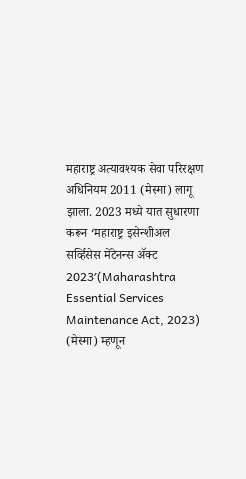महाराष्ट्र अत्यावश्यक सेवा परिरक्षण अधिनियम 2011 (मेस्मा) लागू झाला. 2023 मध्ये यात सुधारणा करून ‘महाराष्ट्र इसेन्शीअल सर्व्हिसेस मेंटेनन्स ॲक्ट 2023′(Maharashtra Essential Services Maintenance Act, 2023) (मेस्मा) म्हणून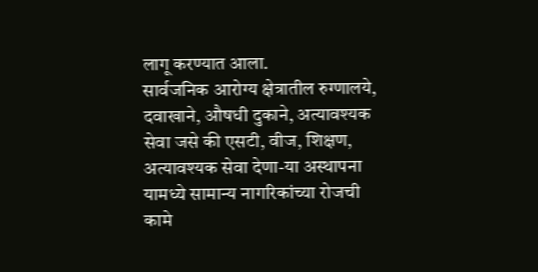लागू करण्यात आला.
सार्वजनिक आरोग्य क्षेत्रातील रुग्णालये, दवाखाने, औषधी दुकाने, अत्यावश्यक सेवा जसे की एसटी, वीज, शिक्षण, अत्यावश्यक सेवा देणा-या अस्थापना यामध्ये सामान्य नागरिकांच्या रोजची कामे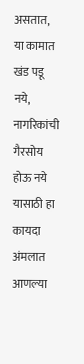असतात, या कामात खंड पडू नये, नागरिकांची गैरसोय होऊ नये यासाठी हा कायदा अंमलात आणल्या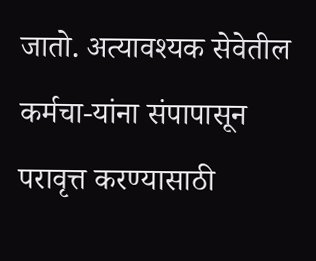जातो. अत्यावश्यक सेवेतील कर्मचा-यांना संपापासून परावृत्त करण्यासाठी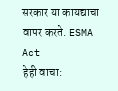सरकार या कायद्याचा वापर करते. ESMA Act
हेही वाचा: